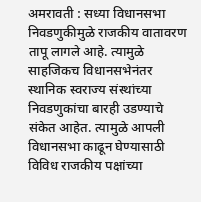अमरावती : सध्या विधानसभा निवडणुकीमुळे राजकीय वातावरण तापू लागले आहे. त्यामुळे साहजिकच विधानसभेनंतर स्थानिक स्वराज्य संस्थांच्या निवडणुकांचा बारही उडण्याचे संकेत आहेत. त्यामुळे आपली विधानसभा काढून घेण्यासाठी विविध राजकीय पक्षांच्या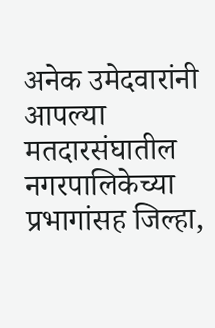अनेक उमेदवारांनी आपल्या मतदारसंघातील नगरपालिकेच्या प्रभागांसह जिल्हा,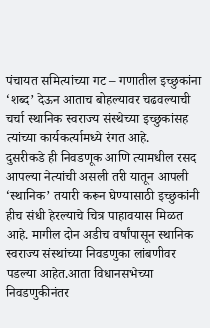पंचायत समित्यांच्या गट – गणातील इच्छुकांना ‘शब्द’ देऊन आताच बोहल्यावर चढवल्याची चर्चा स्थानिक स्वराज्य संस्थेच्या इच्छुकांसह त्यांच्या कार्यकर्त्यामध्ये रंगत आहे.
दुसरीकडे ही निवडणूक आणि त्यामधील रसद आपल्या नेत्यांची असली तरी यातून आपली ‘स्थानिक’ तयारी करून घेण्यासाठी इच्छुकांनी हीच संधी हेरल्याचे चित्र पाहावयास मिळत आहे. मागील दोन अडीच वर्षांपासून स्थानिक स्वराज्य संस्थांच्या निवडणुका लांबणीवर पडल्या आहेत.आता विधानसभेच्या निवडणुकीनंतर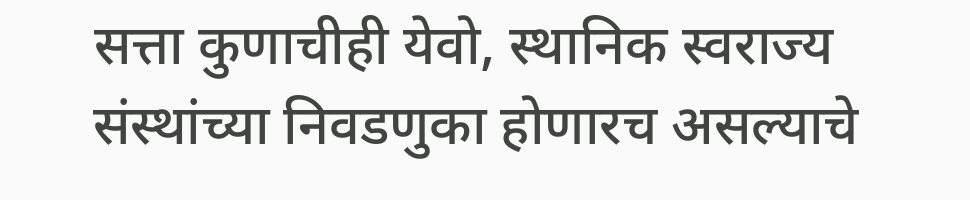सत्ता कुणाचीही येवो, स्थानिक स्वराज्य संस्थांच्या निवडणुका होणारच असल्याचे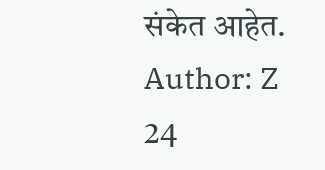संकेत आहेत.
Author: Z 24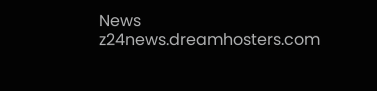News
z24news.dreamhosters.com